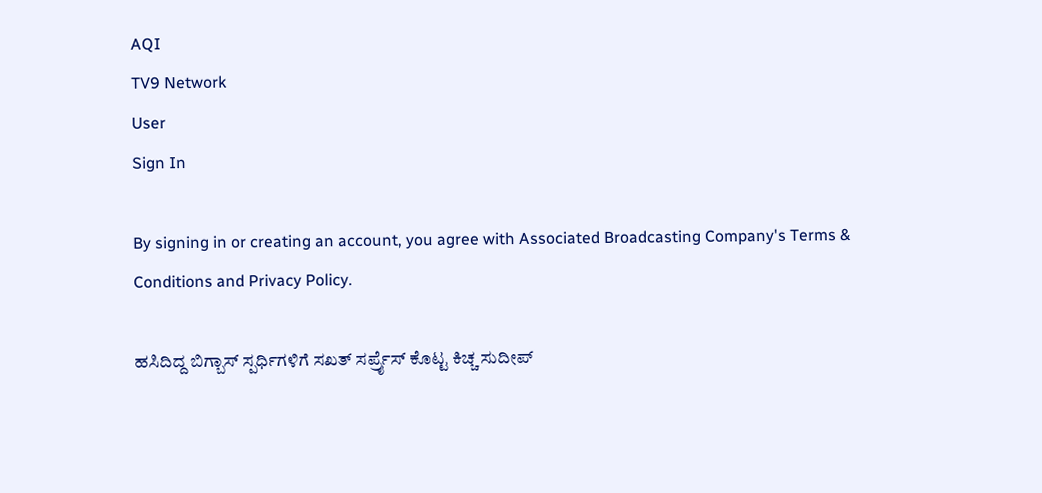AQI
TV9 Network
User
Sign In

By signing in or creating an account, you agree with Associated Broadcasting Company's Terms & Conditions and Privacy Policy.

ಹಸಿದಿದ್ದ ಬಿಗ್ಬಾಸ್ ಸ್ಪರ್ಧಿಗಳಿಗೆ ಸಖತ್ ಸರ್ಪ್ರೈಸ್ ಕೊಟ್ಟ ಕಿಚ್ಚ ಸುದೀಪ್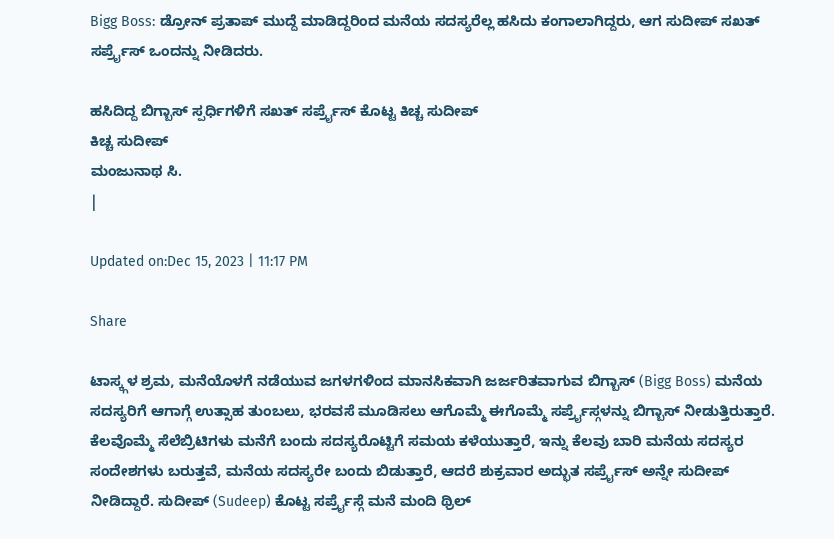Bigg Boss: ಡ್ರೋನ್ ಪ್ರತಾಪ್ ಮುದ್ದೆ ಮಾಡಿದ್ದರಿಂದ ಮನೆಯ ಸದಸ್ಯರೆಲ್ಲ ಹಸಿದು ಕಂಗಾಲಾಗಿದ್ದರು, ಆಗ ಸುದೀಪ್ ಸಖತ್ ಸರ್ಪ್ರೈಸ್ ಒಂದನ್ನು ನೀಡಿದರು.

ಹಸಿದಿದ್ದ ಬಿಗ್ಬಾಸ್ ಸ್ಪರ್ಧಿಗಳಿಗೆ ಸಖತ್ ಸರ್ಪ್ರೈಸ್ ಕೊಟ್ಟ ಕಿಚ್ಚ ಸುದೀಪ್
ಕಿಚ್ಚ ಸುದೀಪ್
ಮಂಜುನಾಥ ಸಿ.
|

Updated on:Dec 15, 2023 | 11:17 PM

Share

ಟಾಸ್ಕ್ಗಳ ಶ್ರಮ, ಮನೆಯೊಳಗೆ ನಡೆಯುವ ಜಗಳಗಳಿಂದ ಮಾನಸಿಕವಾಗಿ ಜರ್ಜರಿತವಾಗುವ ಬಿಗ್ಬಾಸ್ (Bigg Boss) ಮನೆಯ ಸದಸ್ಯರಿಗೆ ಆಗಾಗ್ಗೆ ಉತ್ಸಾಹ ತುಂಬಲು, ಭರವಸೆ ಮೂಡಿಸಲು ಆಗೊಮ್ಮೆ ಈಗೊಮ್ಮೆ ಸರ್ಪ್ರೈಸ್ಗಳನ್ನು ಬಿಗ್ಬಾಸ್ ನೀಡುತ್ತಿರುತ್ತಾರೆ. ಕೆಲವೊಮ್ಮೆ ಸೆಲೆಬ್ರಿಟಿಗಳು ಮನೆಗೆ ಬಂದು ಸದಸ್ಯರೊಟ್ಟಿಗೆ ಸಮಯ ಕಳೆಯುತ್ತಾರೆ, ಇನ್ನು ಕೆಲವು ಬಾರಿ ಮನೆಯ ಸದಸ್ಯರ ಸಂದೇಶಗಳು ಬರುತ್ತವೆ, ಮನೆಯ ಸದಸ್ಯರೇ ಬಂದು ಬಿಡುತ್ತಾರೆ, ಆದರೆ ಶುಕ್ರವಾರ ಅದ್ಭುತ ಸರ್ಪ್ರೈಸ್ ಅನ್ನೇ ಸುದೀಪ್ ನೀಡಿದ್ದಾರೆ. ಸುದೀಪ್ (Sudeep) ಕೊಟ್ಟ ಸರ್ಪ್ರೈಸ್ಗೆ ಮನೆ ಮಂದಿ ಥ್ರಿಲ್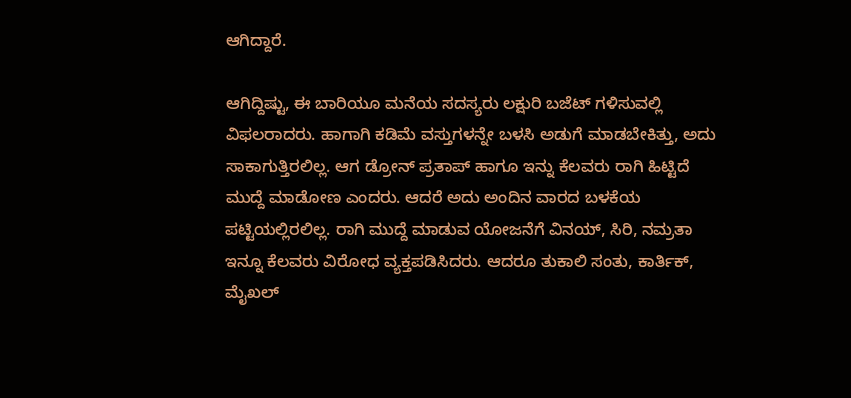ಆಗಿದ್ದಾರೆ.

ಆಗಿದ್ದಿಷ್ಟು, ಈ ಬಾರಿಯೂ ಮನೆಯ ಸದಸ್ಯರು ಲಕ್ಷುರಿ ಬಜೆಟ್ ಗಳಿಸುವಲ್ಲಿ ವಿಫಲರಾದರು. ಹಾಗಾಗಿ ಕಡಿಮೆ ವಸ್ತುಗಳನ್ನೇ ಬಳಸಿ ಅಡುಗೆ ಮಾಡಬೇಕಿತ್ತು, ಅದು ಸಾಕಾಗುತ್ತಿರಲಿಲ್ಲ. ಆಗ ಡ್ರೋನ್ ಪ್ರತಾಪ್ ಹಾಗೂ ಇನ್ನು ಕೆಲವರು ರಾಗಿ ಹಿಟ್ಟಿದೆ ಮುದ್ದೆ ಮಾಡೋಣ ಎಂದರು. ಆದರೆ ಅದು ಅಂದಿನ ವಾರದ ಬಳಕೆಯ ಪಟ್ಟಿಯಲ್ಲಿರಲಿಲ್ಲ. ರಾಗಿ ಮುದ್ದೆ ಮಾಡುವ ಯೋಜನೆಗೆ ವಿನಯ್, ಸಿರಿ, ನಮ್ರತಾ ಇನ್ನೂ ಕೆಲವರು ವಿರೋಧ ವ್ಯಕ್ತಪಡಿಸಿದರು. ಆದರೂ ತುಕಾಲಿ ಸಂತು, ಕಾರ್ತಿಕ್, ಮೈಖಲ್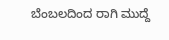ಬೆಂಬಲದಿಂದ ರಾಗಿ ಮುದ್ದೆ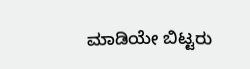ಮಾಡಿಯೇ ಬಿಟ್ಟರು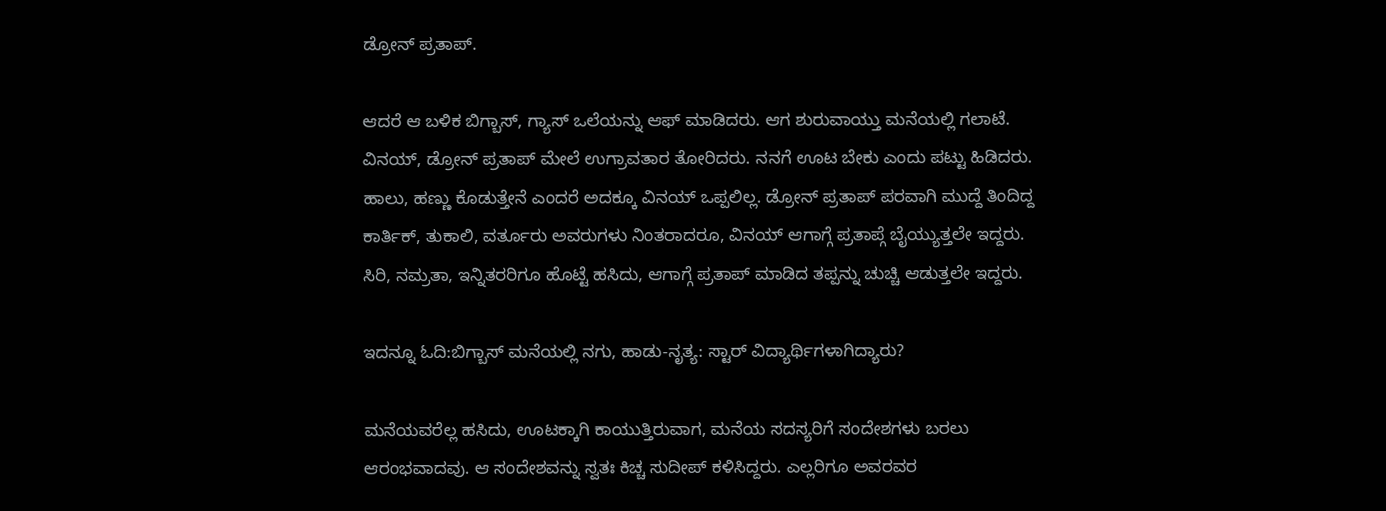ಡ್ರೋನ್ ಪ್ರತಾಪ್.

ಆದರೆ ಆ ಬಳಿಕ ಬಿಗ್ಬಾಸ್, ಗ್ಯಾಸ್ ಒಲೆಯನ್ನು ಆಫ್ ಮಾಡಿದರು. ಆಗ ಶುರುವಾಯ್ತು ಮನೆಯಲ್ಲಿ ಗಲಾಟೆ. ವಿನಯ್, ಡ್ರೋನ್ ಪ್ರತಾಪ್ ಮೇಲೆ ಉಗ್ರಾವತಾರ ತೋರಿದರು. ನನಗೆ ಊಟ ಬೇಕು ಎಂದು ಪಟ್ಟು ಹಿಡಿದರು. ಹಾಲು, ಹಣ್ಣು ಕೊಡುತ್ತೇನೆ ಎಂದರೆ ಅದಕ್ಕೂ ವಿನಯ್ ಒಪ್ಪಲಿಲ್ಲ. ಡ್ರೋನ್ ಪ್ರತಾಪ್ ಪರವಾಗಿ ಮುದ್ದೆ ತಿಂದಿದ್ದ ಕಾರ್ತಿಕ್, ತುಕಾಲಿ, ವರ್ತೂರು ಅವರುಗಳು ನಿಂತರಾದರೂ, ವಿನಯ್ ಆಗಾಗ್ಗೆ ಪ್ರತಾಪ್ಗೆ ಬೈಯ್ಯುತ್ತಲೇ ಇದ್ದರು. ಸಿರಿ, ನಮ್ರತಾ, ಇನ್ನಿತರರಿಗೂ ಹೊಟ್ಟೆ ಹಸಿದು, ಆಗಾಗ್ಗೆ ಪ್ರತಾಪ್ ಮಾಡಿದ ತಪ್ಪನ್ನು ಚುಚ್ಚಿ ಆಡುತ್ತಲೇ ಇದ್ದರು.

ಇದನ್ನೂ ಓದಿ:ಬಿಗ್ಬಾಸ್ ಮನೆಯಲ್ಲಿ ನಗು, ಹಾಡು-ನೃತ್ಯ: ಸ್ಟಾರ್ ವಿದ್ಯಾರ್ಥಿಗಳಾಗಿದ್ಯಾರು?

ಮನೆಯವರೆಲ್ಲ ಹಸಿದು, ಊಟಕ್ಕಾಗಿ ಕಾಯುತ್ತಿರುವಾಗ, ಮನೆಯ ಸದಸ್ಯರಿಗೆ ಸಂದೇಶಗಳು ಬರಲು ಆರಂಭವಾದವು. ಆ ಸಂದೇಶವನ್ನು ಸ್ವತಃ ಕಿಚ್ಚ ಸುದೀಪ್ ಕಳಿಸಿದ್ದರು. ಎಲ್ಲರಿಗೂ ಅವರವರ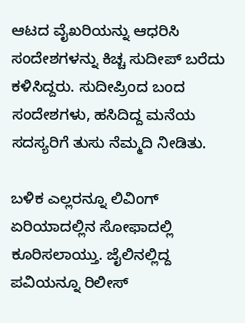ಆಟದ ವೈಖರಿಯನ್ನು ಆಧರಿಸಿ ಸಂದೇಶಗಳನ್ನು ಕಿಚ್ಚ ಸುದೀಪ್ ಬರೆದು ಕಳಿಸಿದ್ದರು. ಸುದೀಪ್ರಿಂದ ಬಂದ ಸಂದೇಶಗಳು, ಹಸಿದಿದ್ದ ಮನೆಯ ಸದಸ್ಯರಿಗೆ ತುಸು ನೆಮ್ಮದಿ ನೀಡಿತು.

ಬಳಿಕ ಎಲ್ಲರನ್ನೂ ಲಿವಿಂಗ್ ಏರಿಯಾದಲ್ಲಿನ ಸೋಫಾದಲ್ಲಿ ಕೂರಿಸಲಾಯ್ತು. ಜೈಲಿನಲ್ಲಿದ್ದ ಪವಿಯನ್ನೂ ರಿಲೀಸ್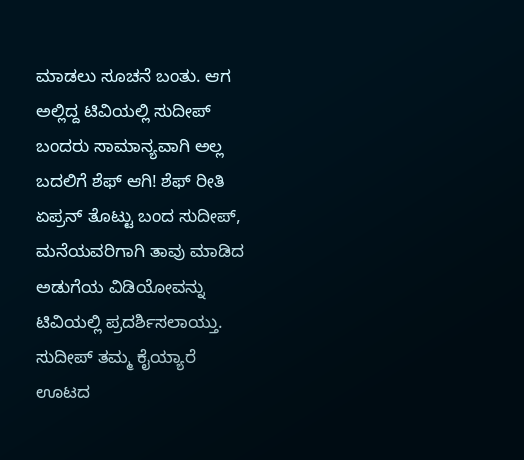ಮಾಡಲು ಸೂಚನೆ ಬಂತು. ಆಗ ಅಲ್ಲಿದ್ದ ಟಿವಿಯಲ್ಲಿ ಸುದೀಪ್ ಬಂದರು ಸಾಮಾನ್ಯವಾಗಿ ಅಲ್ಲ ಬದಲಿಗೆ ಶೆಫ್ ಆಗಿ! ಶೆಫ್ ರೀತಿ ಏಪ್ರನ್ ತೊಟ್ಟು ಬಂದ ಸುದೀಪ್, ಮನೆಯವರಿಗಾಗಿ ತಾವು ಮಾಡಿದ ಅಡುಗೆಯ ವಿಡಿಯೋವನ್ನು ಟಿವಿಯಲ್ಲಿ ಪ್ರದರ್ಶಿಸಲಾಯ್ತು. ಸುದೀಪ್ ತಮ್ಮ ಕೈಯ್ಯಾರೆ ಊಟದ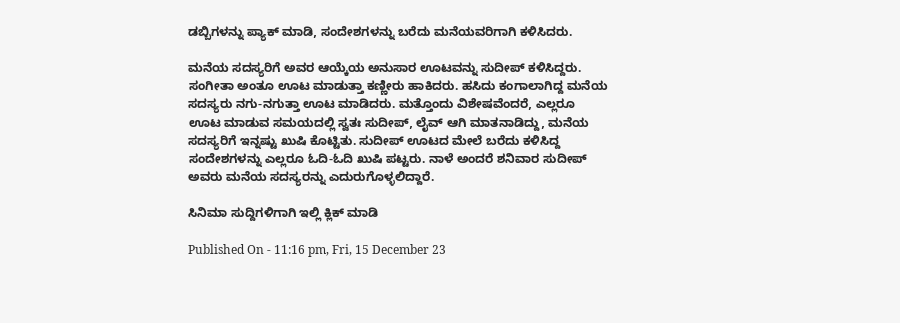ಡಬ್ಬಿಗಳನ್ನು ಪ್ಯಾಕ್ ಮಾಡಿ, ಸಂದೇಶಗಳನ್ನು ಬರೆದು ಮನೆಯವರಿಗಾಗಿ ಕಳಿಸಿದರು.

ಮನೆಯ ಸದಸ್ಯರಿಗೆ ಅವರ ಆಯ್ಕೆಯ ಅನುಸಾರ ಊಟವನ್ನು ಸುದೀಪ್ ಕಳಿಸಿದ್ದರು. ಸಂಗೀತಾ ಅಂತೂ ಊಟ ಮಾಡುತ್ತಾ ಕಣ್ಣೀರು ಹಾಕಿದರು. ಹಸಿದು ಕಂಗಾಲಾಗಿದ್ದ ಮನೆಯ ಸದಸ್ಯರು ನಗು-ನಗುತ್ತಾ ಊಟ ಮಾಡಿದರು. ಮತ್ತೊಂದು ವಿಶೇಷವೆಂದರೆ, ಎಲ್ಲರೂ ಊಟ ಮಾಡುವ ಸಮಯದಲ್ಲಿ ಸ್ವತಃ ಸುದೀಪ್, ಲೈವ್ ಆಗಿ ಮಾತನಾಡಿದ್ದು, ಮನೆಯ ಸದಸ್ಯರಿಗೆ ಇನ್ನಷ್ಟು ಖುಷಿ ಕೊಟ್ಟಿತು. ಸುದೀಪ್ ಊಟದ ಮೇಲೆ ಬರೆದು ಕಳಿಸಿದ್ದ ಸಂದೇಶಗಳನ್ನು ಎಲ್ಲರೂ ಓದಿ-ಓದಿ ಖುಷಿ ಪಟ್ಟರು. ನಾಳೆ ಅಂದರೆ ಶನಿವಾರ ಸುದೀಪ್ ಅವರು ಮನೆಯ ಸದಸ್ಯರನ್ನು ಎದುರುಗೊಳ್ಳಲಿದ್ದಾರೆ.

ಸಿನಿಮಾ ಸುದ್ದಿಗಳಿಗಾಗಿ ಇಲ್ಲಿ ಕ್ಲಿಕ್ ಮಾಡಿ

Published On - 11:16 pm, Fri, 15 December 23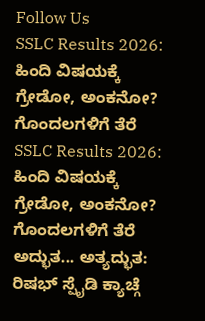Follow Us
SSLC Results 2026: ಹಿಂದಿ ವಿಷಯಕ್ಕೆ ಗ್ರೇಡೋ, ಅಂಕನೋ? ಗೊಂದಲಗಳಿಗೆ ತೆರೆ
SSLC Results 2026: ಹಿಂದಿ ವಿಷಯಕ್ಕೆ ಗ್ರೇಡೋ, ಅಂಕನೋ? ಗೊಂದಲಗಳಿಗೆ ತೆರೆ
ಅದ್ಭುತ... ಅತ್ಯದ್ಭುತ: ರಿಷಭ್ ಸ್ಪೈಡಿ ಕ್ಯಾಚ್ಗೆ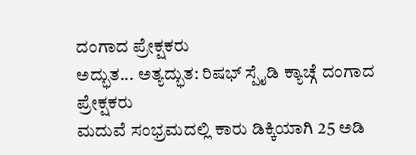ದಂಗಾದ ಪ್ರೇಕ್ಷಕರು
ಅದ್ಭುತ... ಅತ್ಯದ್ಭುತ: ರಿಷಭ್ ಸ್ಪೈಡಿ ಕ್ಯಾಚ್ಗೆ ದಂಗಾದ ಪ್ರೇಕ್ಷಕರು
ಮದುವೆ ಸಂಭ್ರಮದಲ್ಲಿ ಕಾರು ಡಿಕ್ಕಿಯಾಗಿ 25 ಅಡಿ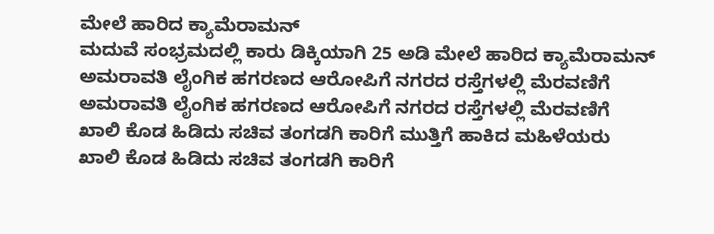ಮೇಲೆ ಹಾರಿದ ಕ್ಯಾಮೆರಾಮನ್
ಮದುವೆ ಸಂಭ್ರಮದಲ್ಲಿ ಕಾರು ಡಿಕ್ಕಿಯಾಗಿ 25 ಅಡಿ ಮೇಲೆ ಹಾರಿದ ಕ್ಯಾಮೆರಾಮನ್
ಅಮರಾವತಿ ಲೈಂಗಿಕ ಹಗರಣದ ಆರೋಪಿಗೆ ನಗರದ ರಸ್ತೆಗಳಲ್ಲಿ ಮೆರವಣಿಗೆ
ಅಮರಾವತಿ ಲೈಂಗಿಕ ಹಗರಣದ ಆರೋಪಿಗೆ ನಗರದ ರಸ್ತೆಗಳಲ್ಲಿ ಮೆರವಣಿಗೆ
ಖಾಲಿ ಕೊಡ ಹಿಡಿದು ಸಚಿವ ತಂಗಡಗಿ ಕಾರಿಗೆ ಮುತ್ತಿಗೆ ಹಾಕಿದ ಮಹಿಳೆಯರು
ಖಾಲಿ ಕೊಡ ಹಿಡಿದು ಸಚಿವ ತಂಗಡಗಿ ಕಾರಿಗೆ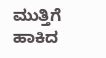ಮುತ್ತಿಗೆ ಹಾಕಿದ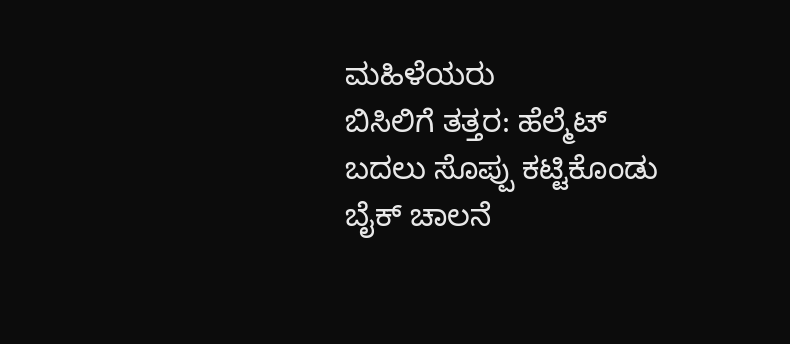ಮಹಿಳೆಯರು
ಬಿಸಿಲಿಗೆ ತತ್ತರ: ಹೆಲ್ಮೆಟ್ ಬದಲು ಸೊಪ್ಪು ಕಟ್ಟಿಕೊಂಡು ಬೈಕ್ ಚಾಲನೆ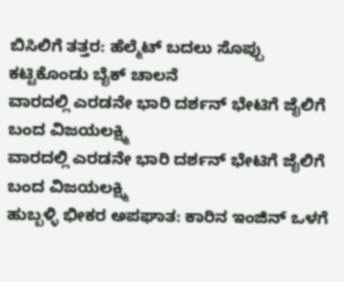ಬಿಸಿಲಿಗೆ ತತ್ತರ: ಹೆಲ್ಮೆಟ್ ಬದಲು ಸೊಪ್ಪು ಕಟ್ಟಿಕೊಂಡು ಬೈಕ್ ಚಾಲನೆ
ವಾರದಲ್ಲಿ ಎರಡನೇ ಭಾರಿ ದರ್ಶನ್ ಭೇಟಿಗೆ ಜೈಲಿಗೆ ಬಂದ ವಿಜಯಲಕ್ಷ್ಮಿ
ವಾರದಲ್ಲಿ ಎರಡನೇ ಭಾರಿ ದರ್ಶನ್ ಭೇಟಿಗೆ ಜೈಲಿಗೆ ಬಂದ ವಿಜಯಲಕ್ಷ್ಮಿ
ಹುಬ್ಬಳ್ಳಿ ಭೀಕರ ಅಪಘಾತ: ಕಾರಿನ ಇಂಜಿನ್ ಒಳಗೆ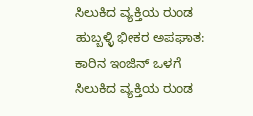ಸಿಲುಕಿದ ವ್ಯಕ್ತಿಯ ರುಂಡ
ಹುಬ್ಬಳ್ಳಿ ಭೀಕರ ಅಪಘಾತ: ಕಾರಿನ ಇಂಜಿನ್ ಒಳಗೆ ಸಿಲುಕಿದ ವ್ಯಕ್ತಿಯ ರುಂಡ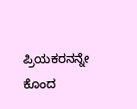ಪ್ರಿಯಕರನನ್ನೇ ಕೊಂದ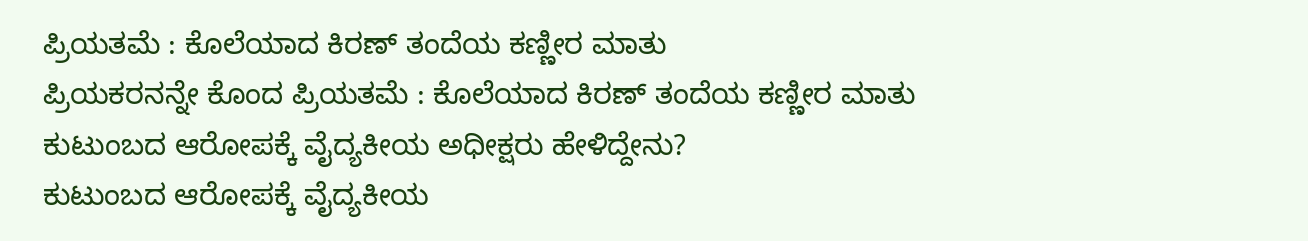ಪ್ರಿಯತಮೆ : ಕೊಲೆಯಾದ ಕಿರಣ್ ತಂದೆಯ ಕಣ್ಣೀರ ಮಾತು
ಪ್ರಿಯಕರನನ್ನೇ ಕೊಂದ ಪ್ರಿಯತಮೆ : ಕೊಲೆಯಾದ ಕಿರಣ್ ತಂದೆಯ ಕಣ್ಣೀರ ಮಾತು
ಕುಟುಂಬದ ಆರೋಪಕ್ಕೆ ವೈದ್ಯಕೀಯ ಅಧೀಕ್ಷರು ಹೇಳಿದ್ದೇನು?
ಕುಟುಂಬದ ಆರೋಪಕ್ಕೆ ವೈದ್ಯಕೀಯ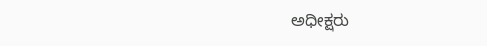ಅಧೀಕ್ಷರು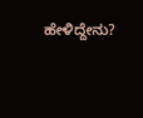ಹೇಳಿದ್ದೇನು?